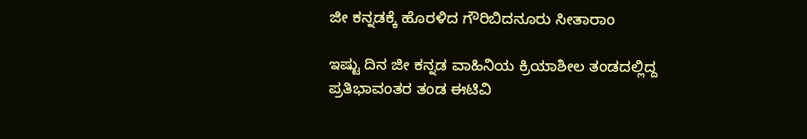ಜೀ ಕನ್ನಡಕ್ಕೆ ಹೊರಳಿದ ಗೌರಿಬಿದನೂರು ಸೀತಾರಾಂ

ಇಷ್ಟು ದಿನ ಜೀ ಕನ್ನಡ ವಾಹಿನಿಯ ಕ್ರಿಯಾಶೀಲ ತಂಡದಲ್ಲಿದ್ದ ಪ್ರತಿಭಾವಂತರ ತಂಡ ಈಟಿವಿ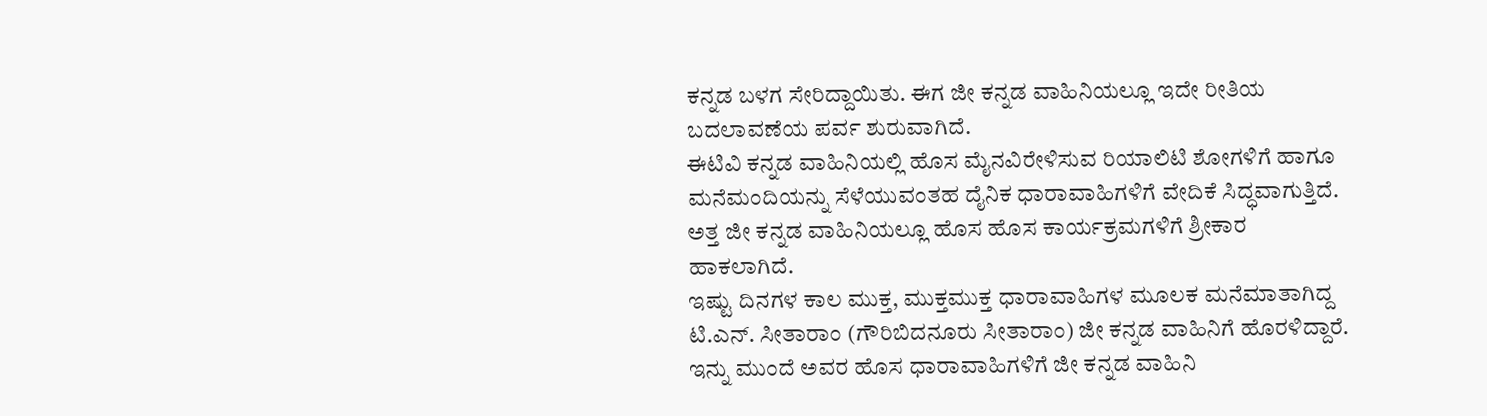ಕನ್ನಡ ಬಳಗ ಸೇರಿದ್ದಾಯಿತು. ಈಗ ಜೀ ಕನ್ನಡ ವಾಹಿನಿಯಲ್ಲೂ ಇದೇ ರೀತಿಯ ಬದಲಾವಣೆಯ ಪರ್ವ ಶುರುವಾಗಿದೆ.
ಈಟಿವಿ ಕನ್ನಡ ವಾಹಿನಿಯಲ್ಲಿ ಹೊಸ ಮೈನವಿರೇಳಿಸುವ ರಿಯಾಲಿಟಿ ಶೋಗಳಿಗೆ ಹಾಗೂ ಮನೆಮಂದಿಯನ್ನು ಸೆಳೆಯುವಂತಹ ದೈನಿಕ ಧಾರಾವಾಹಿಗಳಿಗೆ ವೇದಿಕೆ ಸಿದ್ಧವಾಗುತ್ತಿದೆ. ಅತ್ತ ಜೀ ಕನ್ನಡ ವಾಹಿನಿಯಲ್ಲೂ ಹೊಸ ಹೊಸ ಕಾರ್ಯಕ್ರಮಗಳಿಗೆ ಶ್ರೀಕಾರ ಹಾಕಲಾಗಿದೆ.
ಇಷ್ಟು ದಿನಗಳ ಕಾಲ ಮುಕ್ತ, ಮುಕ್ತಮುಕ್ತ ಧಾರಾವಾಹಿಗಳ ಮೂಲಕ ಮನೆಮಾತಾಗಿದ್ದ ಟಿ.ಎನ್. ಸೀತಾರಾಂ (ಗೌರಿಬಿದನೂರು ಸೀತಾರಾಂ) ಜೀ ಕನ್ನಡ ವಾಹಿನಿಗೆ ಹೊರಳಿದ್ದಾರೆ. ಇನ್ನು ಮುಂದೆ ಅವರ ಹೊಸ ಧಾರಾವಾಹಿಗಳಿಗೆ ಜೀ ಕನ್ನಡ ವಾಹಿನಿ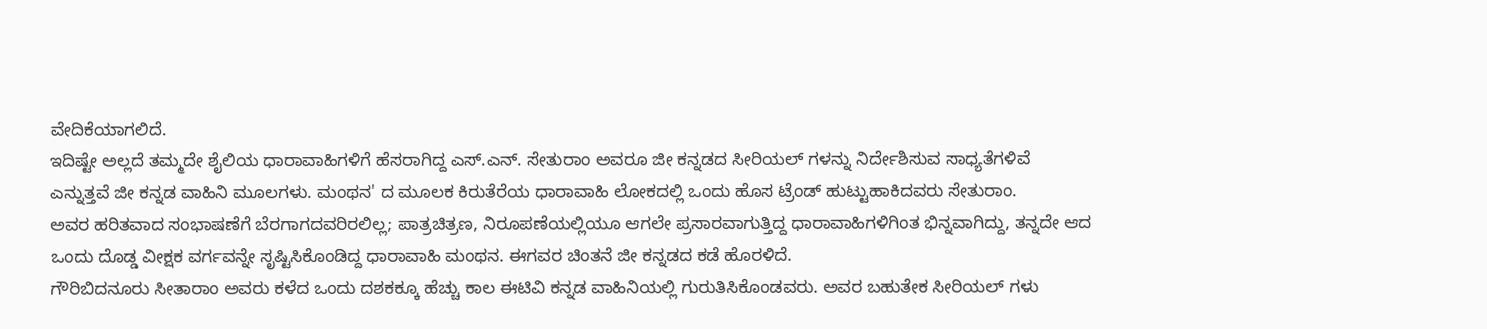ವೇದಿಕೆಯಾಗಲಿದೆ.
ಇದಿಷ್ಟೇ ಅಲ್ಲದೆ ತಮ್ಮದೇ ಶೈಲಿಯ ಧಾರಾವಾಹಿಗಳಿಗೆ ಹೆಸರಾಗಿದ್ದ ಎಸ್.ಎನ್. ಸೇತುರಾಂ ಅವರೂ ಜೀ ಕನ್ನಡದ ಸೀರಿಯಲ್ ಗಳನ್ನು ನಿರ್ದೇಶಿಸುವ ಸಾಧ್ಯತೆಗಳಿವೆ ಎನ್ನುತ್ತವೆ ಜೀ ಕನ್ನಡ ವಾಹಿನಿ ಮೂಲಗಳು. ಮಂಥನ' ದ ಮೂಲಕ ಕಿರುತೆರೆಯ ಧಾರಾವಾಹಿ ಲೋಕದಲ್ಲಿ ಒಂದು ಹೊಸ ಟ್ರೆಂಡ್ ಹುಟ್ಟುಹಾಕಿದವರು ಸೇತುರಾಂ.
ಅವರ ಹರಿತವಾದ ಸಂಭಾಷಣೆಗೆ ಬೆರಗಾಗದವರಿರಲಿಲ್ಲ; ಪಾತ್ರಚಿತ್ರಣ, ನಿರೂಪಣೆಯಲ್ಲಿಯೂ ಆಗಲೇ ಪ್ರಸಾರವಾಗುತ್ತಿದ್ದ ಧಾರಾವಾಹಿಗಳಿಗಿಂತ ಭಿನ್ನವಾಗಿದ್ದು, ತನ್ನದೇ ಆದ ಒಂದು ದೊಡ್ಡ ವೀಕ್ಷಕ ವರ್ಗವನ್ನೇ ಸೃಷ್ಟಿಸಿಕೊಂಡಿದ್ದ ಧಾರಾವಾಹಿ ಮಂಥನ. ಈಗವರ ಚಿಂತನೆ ಜೀ ಕನ್ನಡದ ಕಡೆ ಹೊರಳಿದೆ.
ಗೌರಿಬಿದನೂರು ಸೀತಾರಾಂ ಅವರು ಕಳೆದ ಒಂದು ದಶಕಕ್ಕೂ ಹೆಚ್ಚು ಕಾಲ ಈಟಿವಿ ಕನ್ನಡ ವಾಹಿನಿಯಲ್ಲಿ ಗುರುತಿಸಿಕೊಂಡವರು. ಅವರ ಬಹುತೇಕ ಸೀರಿಯಲ್ ಗಳು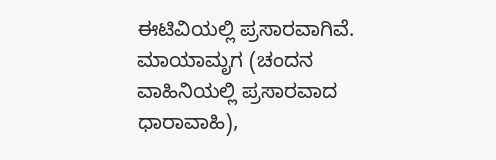ಈಟಿವಿಯಲ್ಲಿ ಪ್ರಸಾರವಾಗಿವೆ. ಮಾಯಾಮೃಗ (ಚಂದನ ವಾಹಿನಿಯಲ್ಲಿ ಪ್ರಸಾರವಾದ ಧಾರಾವಾಹಿ),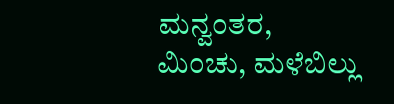ಮನ್ವಂತರ, ಮಿಂಚು, ಮಳೆಬಿಲ್ಲು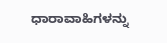ಧಾರಾವಾಹಿಗಳನ್ನು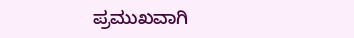ಪ್ರಮುಖವಾಗಿ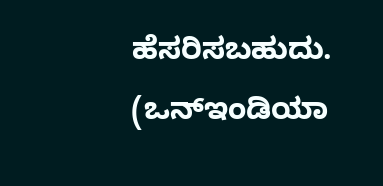ಹೆಸರಿಸಬಹುದು. (ಒನ್ಇಂಡಿಯಾ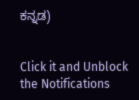ಕನ್ನಡ)


Click it and Unblock the Notifications